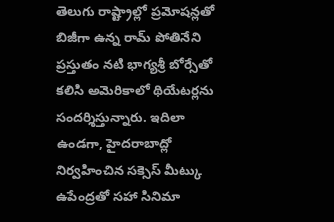తెలుగు రాష్ట్రాల్లో ప్రమోషన్లతో బిజీగా ఉన్న రామ్ పోతినేని ప్రస్తుతం నటి భాగ్యశ్రీ బోర్సేతో కలిసి అమెరికాలో థియేటర్లను సందర్శిస్తున్నారు. ఇదిలా ఉండగా, హైదరాబాద్లో నిర్వహించిన సక్సెస్ మీట్కు ఉపేంద్రతో సహా సినిమా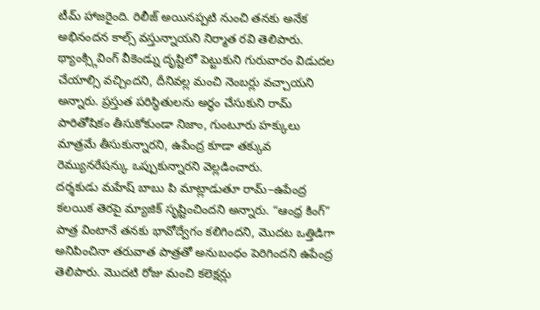టీమ్ హాజరైంది. రిలీజ్ అయినప్పటి నుంచి తనకు అనేక అభినందన కాల్స్ వస్తున్నాయని నిర్మాత రవి తెలిపారు.
థ్యాంక్స్గివింగ్ వీకెండ్ను దృష్టిలో పెట్టుకుని గురువారం విడుదల చేయాల్సి వచ్చిందని, దీనివల్ల మంచి నెంబర్లు వచ్చాయని అన్నారు. ప్రస్తుత పరిస్థితులను అర్థం చేసుకుని రామ్ పారితోషికం తీసుకోకుండా నిజాం, గుంటూరు హక్కులు మాత్రమే తీసుకున్నారని, ఉపేంద్ర కూడా తక్కువ రెమ్యునరేషన్కు ఒప్పుకున్నారని వెల్లడించారు.
దర్శకుడు మహేష్ బాబు పి మాట్లాడుతూ రామ్–ఉపేంద్ర కలయిక తెరపై మ్యాజిక్ సృష్టించిందని అన్నారు. “ఆంధ్ర కింగ్” పాత్ర వింటానే తనకు భావోద్వేగం కలిగిందని, మొదట ఒత్తిడిగా అనిపించినా తరువాత పాత్రతో అనుబంధం పెరిగిందని ఉపేంద్ర తెలిపారు. మొదటి రోజు మంచి కలెక్షన్లు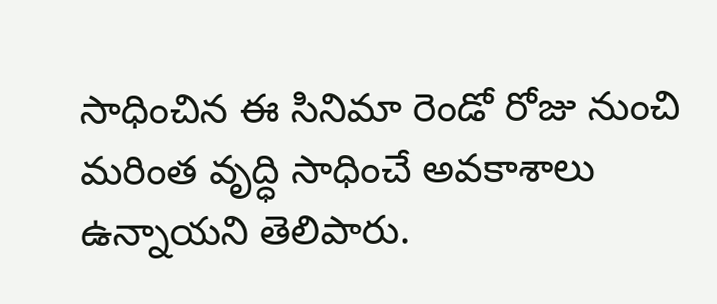సాధించిన ఈ సినిమా రెండో రోజు నుంచి మరింత వృద్ధి సాధించే అవకాశాలు ఉన్నాయని తెలిపారు.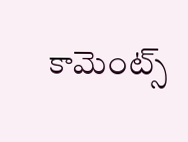కామెంట్స్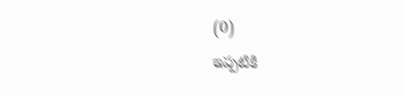(0)
ఇప్పటికి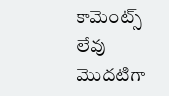కామెంట్స్ లేవు
మొదటిగా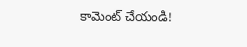కామెంట్ చేయండి!